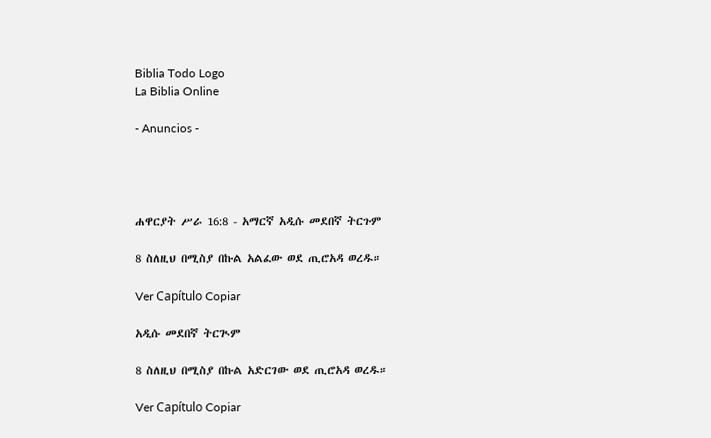Biblia Todo Logo
La Biblia Online

- Anuncios -




ሐዋርያት ሥራ 16:8 - አማርኛ አዲሱ መደበኛ ትርጉም

8 ስለዚህ በሚስያ በኩል አልፈው ወደ ጢሮአዳ ወረዱ።

Ver Capítulo Copiar

አዲሱ መደበኛ ትርጒም

8 ስለዚህ በሚስያ በኩል አድርገው ወደ ጢሮአዳ ወረዱ።

Ver Capítulo Copiar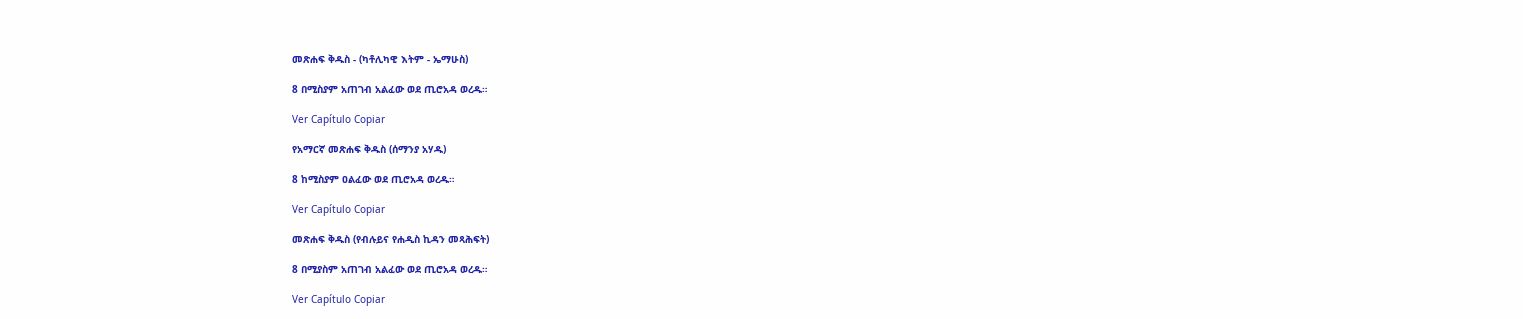መጽሐፍ ቅዱስ - (ካቶሊካዊ እትም - ኤማሁስ)

8 በሚስያም አጠገብ አልፈው ወደ ጢሮአዳ ወረዱ።

Ver Capítulo Copiar

የአማርኛ መጽሐፍ ቅዱስ (ሰማንያ አሃዱ)

8 ከሚስያም ዐልፈው ወደ ጢሮአዳ ወረዱ።

Ver Capítulo Copiar

መጽሐፍ ቅዱስ (የብሉይና የሐዲስ ኪዳን መጻሕፍት)

8 በሚያስም አጠገብ አልፈው ወደ ጢሮአዳ ወረዱ።

Ver Capítulo Copiar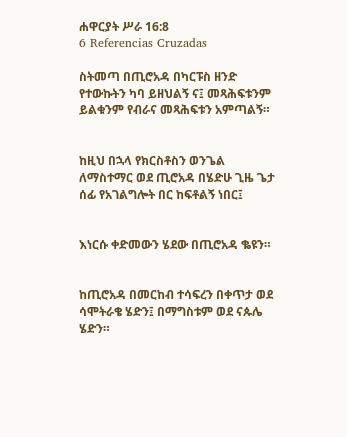ሐዋርያት ሥራ 16:8
6 Referencias Cruzadas

ስትመጣ በጢሮአዳ በካርፑስ ዘንድ የተውኩትን ካባ ይዘህልኝ ና፤ መጻሕፍቱንም ይልቁንም የብራና መጻሕፍቱን አምጣልኝ።


ከዚህ በኋላ የክርስቶስን ወንጌል ለማስተማር ወደ ጢሮአዳ በሄድሁ ጊዜ ጌታ ሰፊ የአገልግሎት በር ከፍቶልኝ ነበር፤


እነርሱ ቀድመውን ሄደው በጢሮአዳ ቈዩን።


ከጢሮአዳ በመርከብ ተሳፍረን በቀጥታ ወደ ሳሞትራቄ ሄድን፤ በማግስቱም ወደ ናጱሌ ሄድን።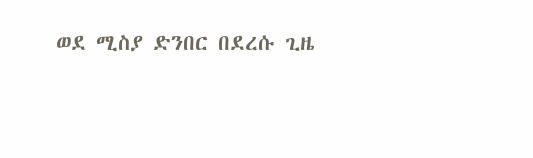ወደ ሚስያ ድንበር በደረሱ ጊዜ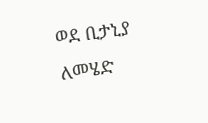ወደ ቢታኒያ ለመሄድ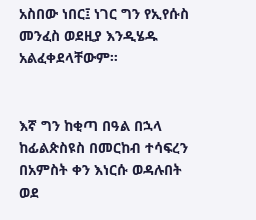አስበው ነበር፤ ነገር ግን የኢየሱስ መንፈስ ወደዚያ እንዲሄዱ አልፈቀደላቸውም።


እኛ ግን ከቂጣ በዓል በኋላ ከፊልጵስዩስ በመርከብ ተሳፍረን በአምስት ቀን እነርሱ ወዳሉበት ወደ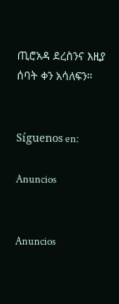ጢሮአዳ ደረስንና እዚያ ሰባት ቀን አሳለፍን።


Síguenos en:

Anuncios


Anuncios